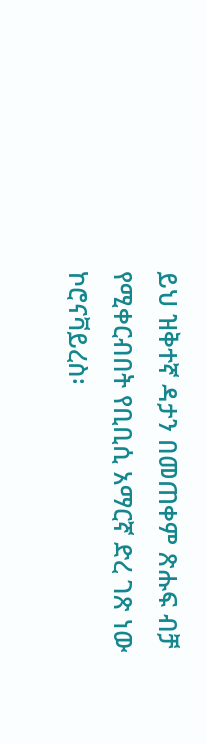ይህ ዝቅተኛ ዳታን በመጠቀም ጽሑፍ ብቻ የሚቀርብበት የቢቢሲ አማርኛ ድረ ገጽ ነው
ኮሮናቫይረስ፡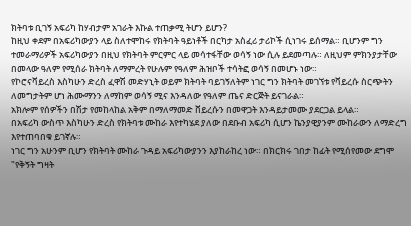ክትባቱ ቢገኝ አፍሪካ ከሃብታም አገራት እኩል ተጠቃሚ ትሆን ይሆን?
ከዚህ ቀደም በአፍሪካውያን ላይ ስለተሞከሩ የክትባት ዓይነቶች በርካታ አስፈሪ ታሪኮች ሲነገሩ ይሰማል። ቢሆንም ግን ተመራማሪዎች አፍሪካውያን በዚህ የክትባት ምርምር ላይ መሳተፋቸው ወሳኝ ነው ሲሉ ይደመጣሉ። ለዚህም ምክንያታቸው በመላው ዓለም የሚሰራ ክትባት ለማምረት የሁሉም የዓለም ሕዝቦች ተሳትፎ ወሳኝ በመሆኑ ነው።
የኮሮናቫይረስ እስካሁን ድረስ ፈዋሽ መድሃኒት ወይም ክትባት ባይገኝለትም ነገር ግን ክትባት መገኘቱ የቫይረሱ ስርጭትን ለመግታትም ሆነ ሕሙማንን ለማከም ወሳኝ ሚና እንዳለው የዓለም ጤና ድርጅት ይናገራል።
አክሎም የሰዎችን በሽታ የመከላከል አቅም በማለማመድ ቨይረሱን በመዋጋት እንዳይታመሙ ያደርጋል ይላል።
በአፍሪካ ውስጥ እስካሁን ድረስ የክትባቱ ሙከራ እየተካሄደ ያለው በደቡብ አፍሪካ ሲሆን ኬንያዊያንም ሙከራውን ለማድረግ እየተጠባበቁ ይገኛሉ።
ነገር ግን አሁንም ቢሆን የክትባት ሙከራ ጉዳይ አፍሪካውያንን እያከራከረ ነው። በክርክሩ ገበታ ከፊት የሚሰየመው ደግሞ "የቅኝት ግዛት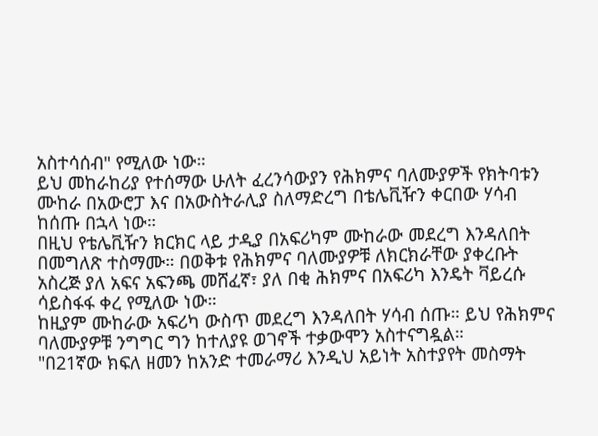አስተሳሰብ" የሚለው ነው።
ይህ መከራከሪያ የተሰማው ሁለት ፈረንሳውያን የሕክምና ባለሙያዎች የክትባቱን ሙከራ በአውሮፓ እና በአውስትራሊያ ስለማድረግ በቴሌቪዥን ቀርበው ሃሳብ ከሰጡ በኋላ ነው።
በዚህ የቴሌቪዥን ክርክር ላይ ታዲያ በአፍሪካም ሙከራው መደረግ እንዳለበት በመግለጽ ተስማሙ። በወቅቱ የሕክምና ባለሙያዎቹ ለክርክራቸው ያቀረቡት አስረጅ ያለ አፍና አፍንጫ መሸፈኛ፣ ያለ በቂ ሕክምና በአፍሪካ እንዴት ቫይረሱ ሳይስፋፋ ቀረ የሚለው ነው።
ከዚያም ሙከራው አፍሪካ ውስጥ መደረግ እንዳለበት ሃሳብ ሰጡ። ይህ የሕክምና ባለሙያዎቹ ንግግር ግን ከተለያዩ ወገኖች ተቃውሞን አስተናግዷል።
"በ21ኛው ክፍለ ዘመን ከአንድ ተመራማሪ እንዲህ አይነት አስተያየት መስማት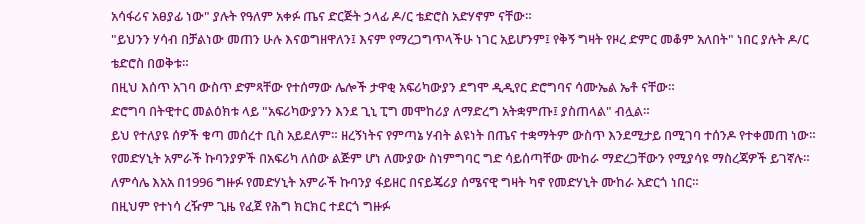አሳፋሪና አፀያፊ ነው" ያሉት የዓለም አቀፉ ጤና ድርጅት ኃላፊ ዶ/ር ቴድሮስ አድሃኖም ናቸው።
"ይህንን ሃሳብ በቻልነው መጠን ሁሉ እናወግዘዋለን፤ እናም የማረጋግጥላችሁ ነገር አይሆንም፤ የቅኝ ግዛት የዞረ ድምር መቆም አለበት" ነበር ያሉት ዶ/ር ቴድሮስ በወቅቱ።
በዚህ እሰጥ አገባ ውስጥ ድምጻቸው የተሰማው ሌሎች ታዋቂ አፍሪካውያን ደግሞ ዲዲየር ድሮግባና ሳሙኤል ኤቶ ናቸው።
ድሮግባ በትዊተር መልዕክቱ ላይ "አፍሪካውያንን እንደ ጊኒ ፒግ መሞከሪያ ለማድረግ አትቋምጡ፤ ያስጠላል" ብሏል።
ይህ የተለያዩ ሰዎች ቁጣ መሰረተ ቢስ አይደለም። ዘረኝነትና የምጣኔ ሃብት ልዩነት በጤና ተቋማትም ውስጥ እንደሚታይ በሚገባ ተሰንዶ የተቀመጠ ነው።
የመድሃኒት አምራች ኩባንያዎች በአፍሪካ ለሰው ልጅም ሆነ ለሙያው ስነምግባር ግድ ሳይሰጣቸው ሙከራ ማድረጋቸውን የሚያሳዩ ማስረጃዎች ይገኛሉ።
ለምሳሌ እአአ በ1996 ግዙፉ የመድሃኒት አምራች ኩባንያ ፋይዘር በናይጄሪያ ሰሜናዊ ግዛት ካኖ የመድሃኒት ሙከራ አድርጎ ነበር።
በዚህም የተነሳ ረዥም ጊዜ የፈጀ የሕግ ክርክር ተደርጎ ግዙፉ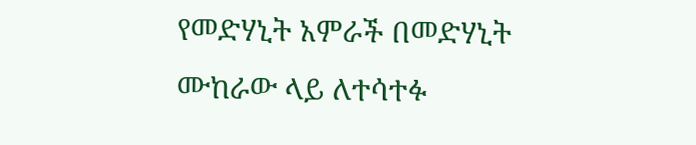የመድሃኒት አምራች በመድሃኒት ሙከራው ላይ ለተሳተፉ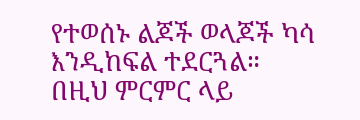የተወሰኑ ልጆች ወላጆች ካሳ እንዲከፍል ተደርጓል።
በዚህ ምርምር ላይ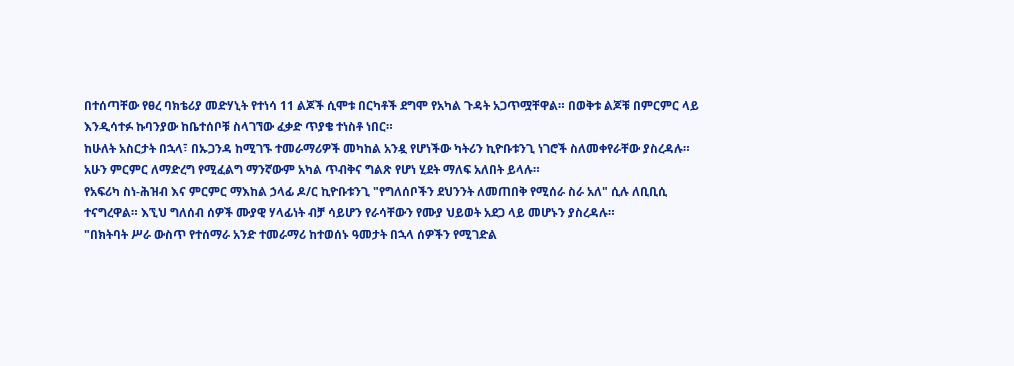በተሰጣቸው የፀረ ባክቴሪያ መድሃኒት የተነሳ 11 ልጆች ሲሞቱ በርካቶች ደግሞ የአካል ጉዳት አጋጥሟቸዋል። በወቅቱ ልጆቹ በምርምር ላይ እንዲሳተፉ ኩባንያው ከቤተሰቦቹ ስላገኘው ፈቃድ ጥያቄ ተነስቶ ነበር።
ከሁለት አስርታት በኋላ፣ በኡጋንዳ ከሚገኙ ተመራማሪዎች መካከል አንዷ የሆነችው ካትሪን ኪዮቡቱንጊ ነገሮች ስለመቀየራቸው ያስረዳሉ።
አሁን ምርምር ለማድረግ የሚፈልግ ማንኛውም አካል ጥብቅና ግልጽ የሆነ ሂደት ማለፍ አለበት ይላሉ።
የአፍሪካ ስነ-ሕዝብ እና ምርምር ማእከል ኃላፊ ዶ/ር ኪዮቡቱንጊ "የግለሰቦችን ደህንንት ለመጠበቅ የሚሰራ ስራ አለ" ሲሉ ለቢቢሲ ተናግረዋል። እኚህ ግለሰብ ሰዎች ሙያዊ ሃላፊነት ብቻ ሳይሆን የራሳቸውን የሙያ ህይወት አደጋ ላይ መሆኑን ያስረዳሉ።
"በክትባት ሥራ ውስጥ የተሰማራ አንድ ተመራማሪ ከተወሰኑ ዓመታት በኋላ ሰዎችን የሚገድል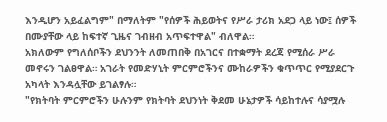እንዲሆን አይፈልግም" በማለትም "የሰዎች ሕይወትና የሥራ ታሪክ አደጋ ላይ ነው፤ ሰዎች በሙያቸው ላይ ከፍተኛ ጊዜና ገብዘብ አጥፍተዋል" ብለዋል።
አክለውም የግለሰቦችን ደህንንት ለመጠበቅ በአገርና በተቋማት ደረጃ የሚሰራ ሥራ መኖሩን ገልፀዋል። አገራት የመድሃኒት ምርምሮችንና ሙከራዎችን ቁጥጥር የሚያደርጉ አካላት እንዳሏቸው ይገልፃሉ።
"የክትባት ምርምሮችን ሁሉንም የክትባት ደህንነት ቅደመ ሁኔታዎች ሳይከተሉና ሳያሟሉ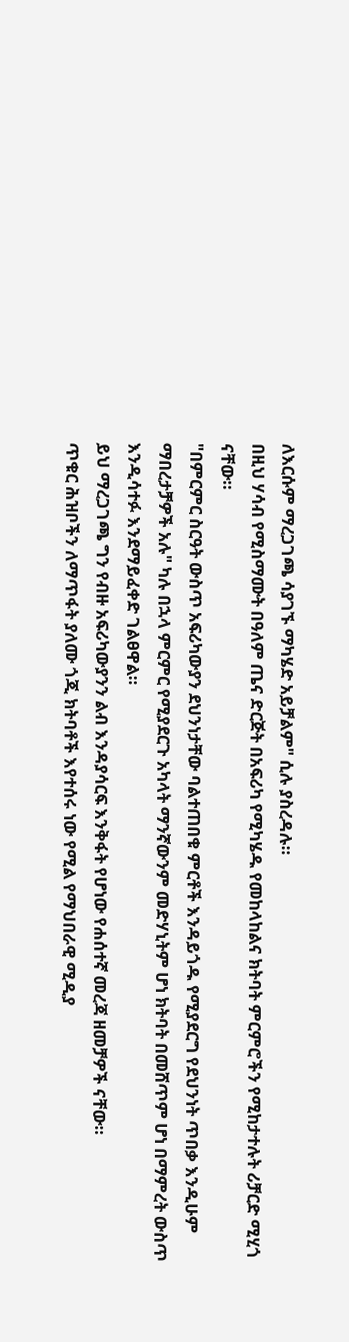ለእርሱም ማረጋገጫ ሳያገኙ ማካሄድ አይቻልም" ሲሉ ያስረዳሉ።
በዚህ ሃሳብ የሚስማሙት በዓለም ጤና ድርጅት በአፍሪካ የሚካሄዱ የመከላከልና ክትባት ምርምሮችን የሚከታተሉት ሪቻርድ ሚሂጎ ናቸው።
"በምርምር ስርዓት ውስጥ አፍሪካውያን ደህንነታቸው ባልተጠበቁ ምርቶች እንዳይጎዱ የሚያደርግ የደህንነት ጥበቃ እንዲሁም ማበረታቻዎች አሉ" ካሉ በኋላ ምርምር የሚያደርጉ አካላት ማንኛውንም መድሃኒትም ሆነ ክትባት በመሸጥም ሆነ በማምረት ውስጥ እንዲሳተፉ እንደማይፈቀድ ገልፀዋል።
ይህ ማረጋገጫ ግን የብዙ አፍሪካውያንን ልብ እንዳያሳርፍ እንቅፋት የሆነው የሐሰተኛ መረጃ ዘመቻዎች ናቸው።
ጥቁር ሕዝቦችን ለማጥፋት ያለሙ ጎጂ ክትባቶች እየተሰሩ ነው የሚል የማህበራዊ ሚዲያ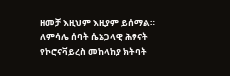ዘመቻ እዚህም እዚያም ይሰማል። ለምሳሌ ሰባት ሴኔጋላዊ ሕፃናት የኮሮናቫይረስ መከላከያ ክትባት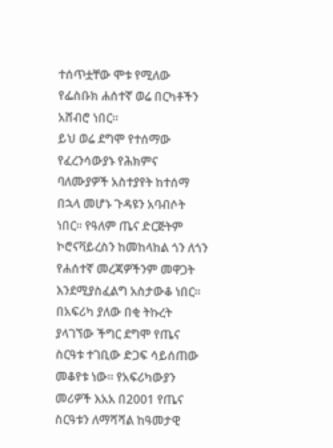ተሰጥቷቸው ሞቱ የሚለው የፌስቡክ ሐሰተኛ ወሬ በርካቶችን አሸብሮ ነበር።
ይህ ወሬ ደግሞ የተሰማው የፈረንሳውያኑ የሕክምና ባለሙያዎች አስተያየት ከተሰማ በኋላ መሆኑ ጉዳዩን አባብሶት ነበር። የዓለም ጤና ድርጅትም ኮሮናቫይረስን ከመከላከል ጎን ለጎን የሐሰተኛ መረጃዎችንም መዋጋት እንደሚያስፈልግ አስታውቆ ነበር።
በአፍሪካ ያለው በቂ ትኩረት ያላገኘው ችግር ደግሞ የጤና ስርዓቱ ተገቢው ድጋፍ ሳይሰጠው መቆየቱ ነው። የአፍሪካውያን መሪዎች እአአ በ2001 የጤና ስርዓቱን ለማሻሻል ከዓመታዊ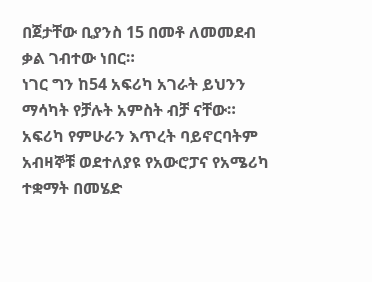በጀታቸው ቢያንስ 15 በመቶ ለመመደብ ቃል ገብተው ነበር።
ነገር ግን ከ54 አፍሪካ አገራት ይህንን ማሳካት የቻሉት አምስት ብቻ ናቸው።
አፍሪካ የምሁራን እጥረት ባይኖርባትም አብዛኞቹ ወደተለያዩ የአውሮፓና የአሜሪካ ተቋማት በመሄድ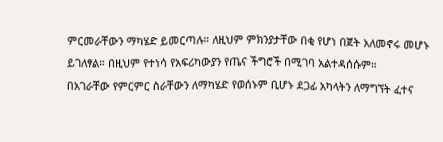ምርመራቸውን ማካሄድ ይመርጣሉ። ለዚህም ምክንያታቸው በቂ የሆነ በጀት አለመኖሩ መሆኑ ይገለፃል። በዚህም የተነሳ የአፍሪካውያን የጤና ችግሮች በሚገባ አልተዳሰሱም።
በአገራቸው የምርምር ስራቸውን ለማካሄድ የወሰኑም ቢሆኑ ደጋፊ አካላትን ለማግኘት ፈተና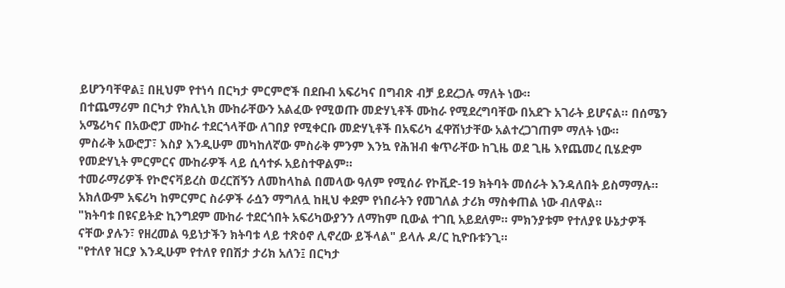ይሆንባቸዋል፤ በዚህም የተነሳ በርካታ ምርምሮች በደቡብ አፍሪካና በግብጽ ብቻ ይደረጋሉ ማለት ነው።
በተጨማሪም በርካታ የክሊኒክ ሙከራቸውን አልፈው የሚወጡ መድሃኒቶች ሙከራ የሚደረግባቸው በአደጉ አገራት ይሆናል። በሰሜን አሜሪካና በአውሮፓ ሙከራ ተደርጎላቸው ለገበያ የሚቀርቡ መድሃኒቶች በአፍሪካ ፈዋሽነታቸው አልተረጋገጠም ማለት ነው።
ምስራቅ አውሮፓ፣ እስያ እንዲሁም መካከለኛው ምስራቅ ምንም እንኳ የሕዝብ ቁጥራቸው ከጊዜ ወደ ጊዜ እየጨመረ ቢሄድም የመድሃኒት ምርምርና ሙከራዎች ላይ ሲሳተፉ አይስተዋልም።
ተመራማሪዎች የኮሮናቫይረስ ወረርሽኝን ለመከላከል በመላው ዓለም የሚሰራ የኮቪድ-19 ክትባት መሰራት እንዳለበት ይስማማሉ። አክለውም አፍሪካ ከምርምር ስራዎች ራሷን ማግለሏ ከዚህ ቀደም የነበራትን የመገለል ታሪክ ማስቀጠል ነው ብለዋል።
"ክትባቱ በዩናይትድ ኪንግደም ሙከራ ተደርጎበት አፍሪካውያንን ለማከም ቢውል ተገቢ አይደለም። ምክንያቱም የተለያዩ ሁኔታዎች ናቸው ያሉን፣ የዘረመል ዓይነታችን ክትባቱ ላይ ተጽዕኖ ሊኖረው ይችላል" ይላሉ ዶ/ር ኪዮቡቱንጊ።
"የተለየ ዝርያ እንዲሁም የተለየ የበሽታ ታሪክ አለን፤ በርካታ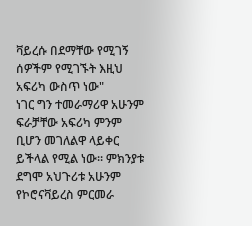ቫይረሱ በደማቸው የሚገኝ ሰዎችም የሚገኙት እዚህ አፍሪካ ውስጥ ነው"
ነገር ግን ተመራማሪዋ አሁንም ፍራቻቸው አፍሪካ ምንም ቢሆን መገለልዋ ላይቀር ይችላል የሚል ነው። ምክንያቱ ደግሞ አህጉሪቱ አሁንም የኮሮናቫይረስ ምርመራ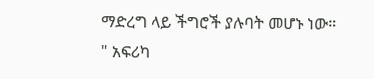ማድረግ ላይ ችግሮች ያሉባት መሆኑ ነው።
" አፍሪካ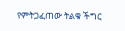የምትጋፈጠው ትልቁ ችግር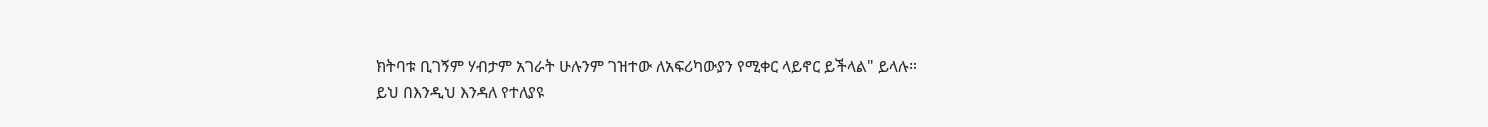ክትባቱ ቢገኝም ሃብታም አገራት ሁሉንም ገዝተው ለአፍሪካውያን የሚቀር ላይኖር ይችላል" ይላሉ።
ይህ በእንዲህ እንዳለ የተለያዩ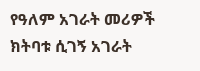የዓለም አገራት መሪዎች ክትባቱ ሲገኝ አገራት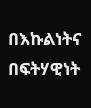በእኩልነትና በፍትሃዊነት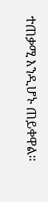ተጠቃሚ እንዲሆኑ ጠይቀዋል።